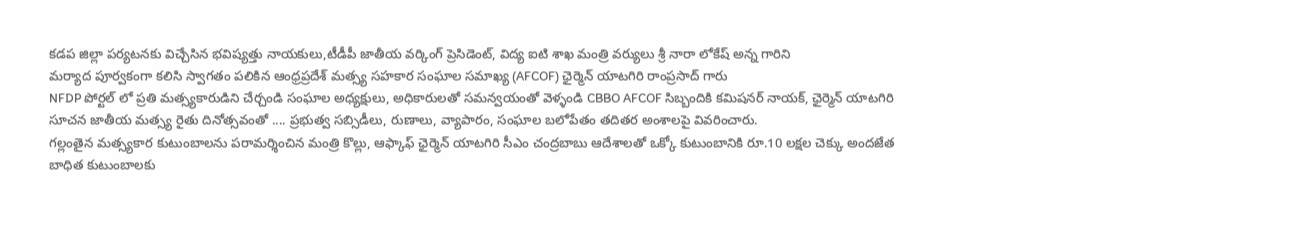కడప జిల్లా పర్యటనకు విచ్చేసిన భవిష్యత్తు నాయకులు,టీడీపీ జాతీయ వర్కింగ్ ప్రెసిడెంట్, విద్య ఐటి శాఖ మంత్రి వర్యులు శ్రీ నారా లోకేష్ అన్న గారిని
మర్యాద పూర్వకంగా కలిసి స్వాగతం పలికిన ఆంధ్రప్రదేశ్ మత్స్య సహకార సంఘాల సమాఖ్య (AFCOF) ఛైర్మెన్ యాటగిరి రాంప్రసాద్ గారు
NFDP పోర్టల్ లో ప్రతి మత్స్యకారుడిని చేర్చండి సంఘాల అధ్యక్షులు, అధికారులతో సమన్వయంతో వెళ్ళండి CBBO AFCOF సిబ్బందికి కమిషనర్ నాయక్, ఛైర్మెన్ యాటగిరి సూచన జాతీయ మత్స్య రైతు దినోత్సవంతో .... ప్రభుత్వ సబ్సిడీలు, రుణాలు, వ్యాపారం, సంఘాల బలోపేతం తదితర అంశాలపై వివరించారు.
గల్లంతైన మత్స్యకార కుటుంబాలను పరామర్శించిన మంత్రి కొల్లు, ఆఫ్కాఫ్ ఛైర్మెన్ యాటగిరి సీఎం చంద్రబాబు ఆదేశాలతో ఒక్కో కుటుంబానికి రూ.10 లక్షల చెక్కు అందజేత బాధిత కుటుంబాలకు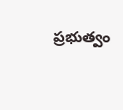ప్రభుత్వం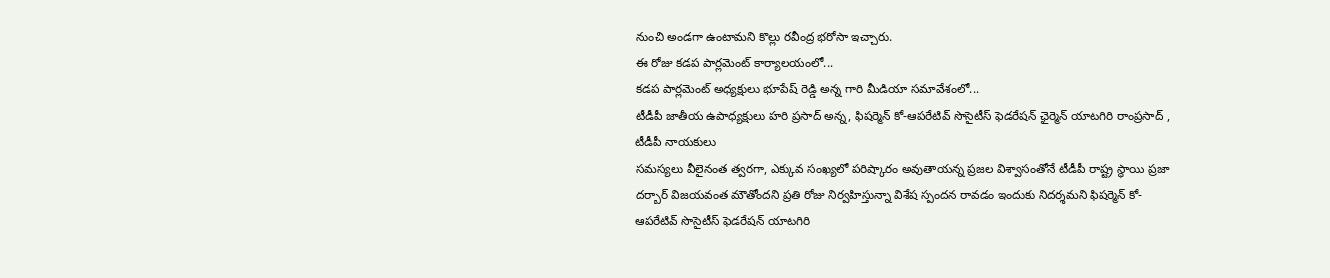నుంచి అండగా ఉంటామని కొల్లు రవీంద్ర భరోసా ఇచ్చారు.
ఈ రోజు కడప పార్లమెంట్ కార్యాలయంలో...
కడప పార్లమెంట్ అధ్యక్షులు భూపేష్ రెడ్డి అన్న గారి మీడియా సమావేశంలో...
టీడీపీ జాతీయ ఉపాధ్యక్షులు హరి ప్రసాద్ అన్న, ఫిషర్మెన్ కో-ఆపరేటివ్ సొసైటీస్ ఫెడరేషన్ ఛైర్మెన్ యాటగిరి రాంప్రసాద్ , టీడీపీ నాయకులు
సమస్యలు వీలైనంత త్వరగా, ఎక్కువ సంఖ్యలో పరిష్కారం అవుతాయన్న ప్రజల విశ్వాసంతోనే టీడీపీ రాష్ట్ర స్థాయి ప్రజా దర్బార్ విజయవంత మౌతోందని ప్రతి రోజు నిర్వహిస్తున్నా విశేష స్పందన రావడం ఇందుకు నిదర్శమని ఫిషర్మెన్ కో-ఆపరేటివ్ సొసైటీస్ ఫెడరేషన్ యాటగిరి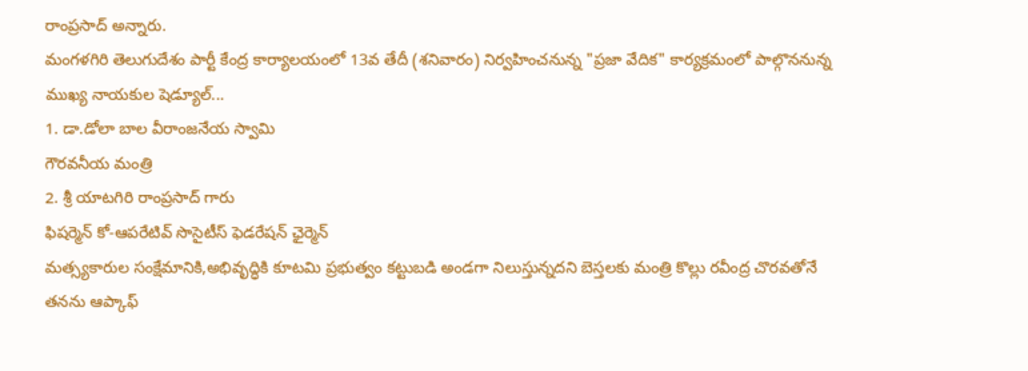రాంప్రసాద్ అన్నారు.
మంగళగిరి తెలుగుదేశం పార్టీ కేంద్ర కార్యాలయంలో 13వ తేదీ (శనివారం) నిర్వహించనున్న "ప్రజా వేదిక" కార్యక్రమంలో పాల్గొననున్న ముఖ్య నాయకుల షెడ్యూల్...
1. డా.డోలా బాల వీరాంజనేయ స్వామి
గౌరవనీయ మంత్రి
2. శ్రీ యాటగిరి రాంప్రసాద్ గారు
ఫిషర్మెన్ కో-ఆపరేటివ్ సొసైటీస్ ఫెడరేషన్ ఛైర్మెన్
మత్స్యకారుల సంక్షేమానికి,అభివృద్ధికి కూటమి ప్రభుత్వం కట్టుబడి అండగా నిలుస్తున్నదని బెస్తలకు మంత్రి కొల్లు రవీంద్ర చొరవతోనే తనను ఆప్కాఫ్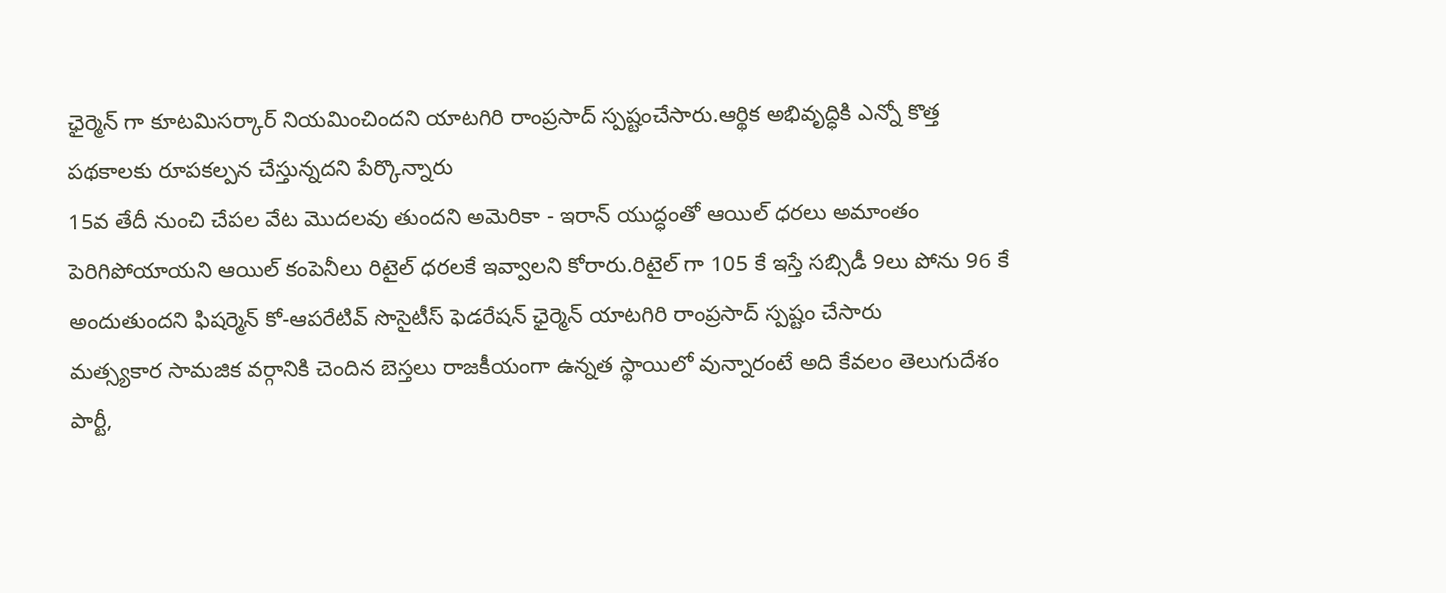ఛైర్మెన్ గా కూటమిసర్కార్ నియమించిందని యాటగిరి రాంప్రసాద్ స్పష్టంచేసారు.ఆర్థిక అభివృద్ధికి ఎన్నో కొత్త పథకాలకు రూపకల్పన చేస్తున్నదని పేర్కొన్నారు
15వ తేదీ నుంచి చేపల వేట మొదలవు తుందని అమెరికా - ఇరాన్ యుద్ధంతో ఆయిల్ ధరలు అమాంతం పెరిగిపోయాయని ఆయిల్ కంపెనీలు రిటైల్ ధరలకే ఇవ్వాలని కోరారు.రిటైల్ గా 105 కే ఇస్తే సబ్సిడీ 9లు పోను 96 కే అందుతుందని ఫిషర్మెన్ కో-ఆపరేటివ్ సొసైటీస్ ఫెడరేషన్ ఛైర్మెన్ యాటగిరి రాంప్రసాద్ స్పష్టం చేసారు
మత్స్యకార సామజిక వర్గానికి చెందిన బెస్తలు రాజకీయంగా ఉన్నత స్థాయిలో వున్నారంటే అది కేవలం తెలుగుదేశం పార్టీ,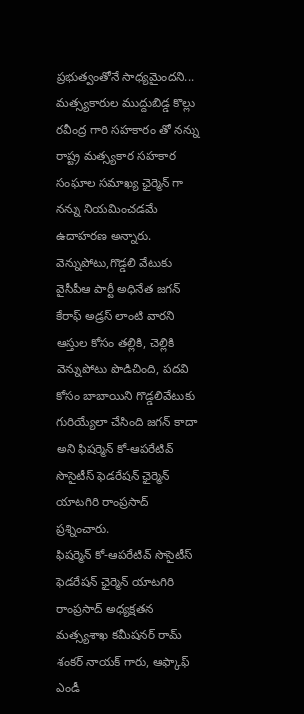ప్రభుత్వంతోనే సాధ్యమైందని... మత్స్యకారుల ముద్దుబిడ్డ కొల్లు రవీంద్ర గారి సహకారం తో నన్ను రాష్ట్ర మత్స్యకార సహకార సంఘాల సమాఖ్య ఛైర్మెన్ గా నన్ను నియమించడమే ఉదాహరణ అన్నారు.
వెన్నుపోటు,గొడ్డలి వేటుకు వైసీపీఆ పార్టీ అధినేత జగన్ కేరాఫ్ అడ్రస్ లాంటి వారని ఆస్తుల కోసం తల్లికి, చెల్లికి వెన్నుపోటు పొడిచింది, పదవి కోసం బాబాయిని గొడ్డలివేటుకు గురియ్యేలా చేసింది జగన్ కాదా అని ఫిషర్మెన్ కో-ఆపరేటివ్ సొసైటీస్ ఫెడరేషన్ ఛైర్మెన్ యాటగిరి రాంప్రసాద్ ప్రశ్నించారు.
ఫిషర్మెన్ కో-ఆపరేటివ్ సొసైటీస్ ఫెడరేషన్ ఛైర్మెన్ యాటగిరి రాంప్రసాద్ అధ్యక్షతన మత్స్యశాఖ కమీషనర్ రామ్ శంకర్ నాయక్ గారు, ఆఫ్కాఫ్ ఎండీ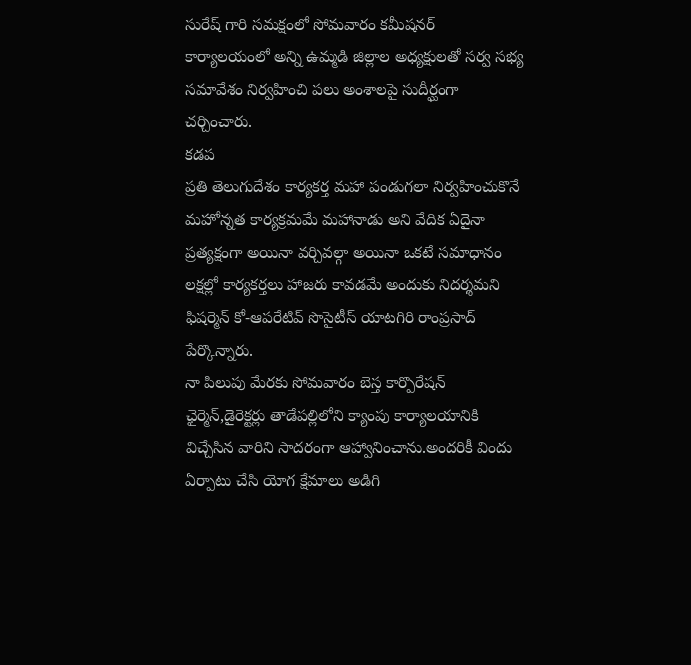సురేష్ గారి సమక్షంలో సోమవారం కమీషనర్ కార్యాలయంలో అన్ని ఉమ్మడి జిల్లాల అధ్యక్షులతో సర్వ సభ్య సమావేశం నిర్వహించి పలు అంశాలపై సుదీర్ఘంగా చర్చించారు.
కడప
ప్రతి తెలుగుదేశం కార్యకర్త మహా పండుగలా నిర్వహించుకొనే మహోన్నత కార్యక్రమమే మహానాడు అని వేదిక ఏదైనా ప్రత్యక్షంగా అయినా వర్చివల్గా అయినా ఒకటే సమాధానం లక్షల్లో కార్యకర్తలు హాజరు కావడమే అందుకు నిదర్శమని ఫిషర్మెన్ కో-ఆపరేటివ్ సొసైటీస్ యాటగిరి రాంప్రసాద్ పేర్కొన్నారు.
నా పిలుపు మేరకు సోమవారం బెస్త కార్పొరేషన్ ఛైర్మెన్,డైరెక్టర్లు తాడేపల్లిలోని క్యాంపు కార్యాలయానికి విచ్చేసిన వారిని సాదరంగా ఆహ్వానించాను.అందరికీ విందు ఏర్పాటు చేసి యోగ క్షేమాలు అడిగి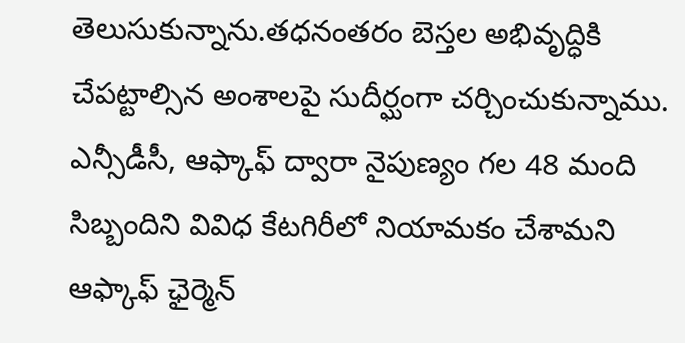తెలుసుకున్నాను.తధనంతరం బెస్తల అభివృద్ధికి చేపట్టాల్సిన అంశాలపై సుదీర్ఘంగా చర్చించుకున్నాము.
ఎన్సీడీసీ, ఆఫ్కాఫ్ ద్వారా నైపుణ్యం గల 48 మంది సిబ్బందిని వివిధ కేటగిరీలో నియామకం చేశామని ఆఫ్కాఫ్ ఛైర్మెన్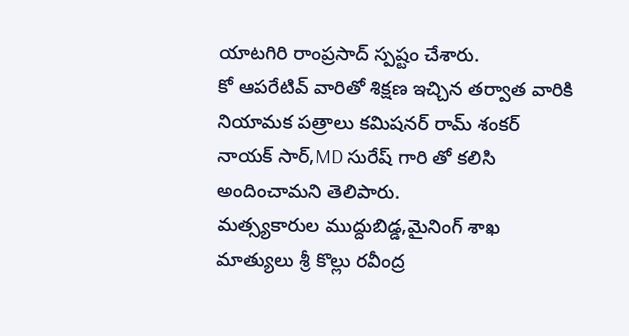యాటగిరి రాంప్రసాద్ స్పష్టం చేశారు.
కో ఆపరేటివ్ వారితో శిక్షణ ఇచ్చిన తర్వాత వారికి నియామక పత్రాలు కమిషనర్ రామ్ శంకర్ నాయక్ సార్,MD సురేష్ గారి తో కలిసి అందించామని తెలిపారు.
మత్స్యకారుల ముద్దుబిడ్డ,మైనింగ్ శాఖ మాత్యులు శ్రీ కొల్లు రవీంద్ర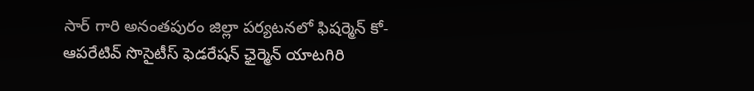సార్ గారి అనంతపురం జిల్లా పర్యటనలో ఫిషర్మెన్ కో-ఆపరేటివ్ సొసైటీస్ ఫెడరేషన్ ఛైర్మెన్ యాటగిరి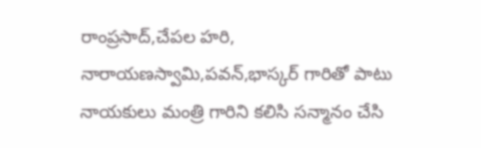రాంప్రసాద్,చేపల హరి, నారాయణస్వామి,పవన్,భాస్కర్ గారితో పాటు నాయకులు మంత్రి గారిని కలిసి సన్మానం చేసి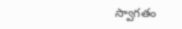స్వాగతం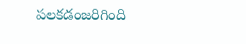పలకడంజరిగింది